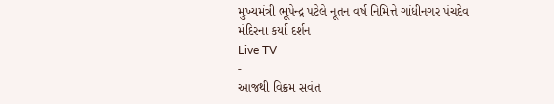મુખ્યમંત્રી ભૂપેન્દ્ર પટેલે નૂતન વર્ષ નિમિત્તે ગાંધીનગર પંચદેવ મંદિરના કર્યા દર્શન
Live TV
-
આજથી વિક્રમ સવંત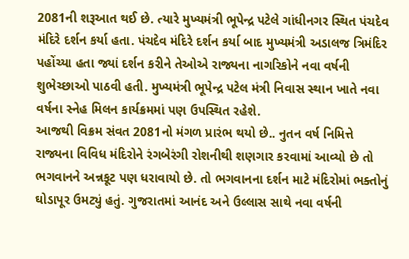2081ની શરૂઆત થઈ છે. ત્યારે મુખ્યમંત્રી ભૂપેન્દ્ર પટેલે ગાંધીનગર સ્થિત પંચદેવ મંદિરે દર્શન કર્યા હતા. પંચદેવ મંદિરે દર્શન કર્યા બાદ મુખ્યમંત્રી અડાલજ ત્રિમંદિર પહોંચ્યા હતા જ્યાં દર્શન કરીને તેઓએ રાજ્યના નાગરિકોને નવા વર્ષની શુભેચ્છાઓ પાઠવી હતી. મુખ્યમંત્રી ભૂપેન્દ્ર પટેલ મંત્રી નિવાસ સ્થાન ખાતે નવા વર્ષના સ્નેહ મિલન કાર્યક્રમમાં પણ ઉપસ્થિત રહેશે.
આજથી વિક્રમ સંવત 2081નો મંગળ પ્રારંભ થયો છે.. નુતન વર્ષ નિમિત્તે રાજ્યના વિવિધ મંદિરોને રંગબેરંગી રોશનીથી શણગાર કરવામાં આવ્યો છે તો ભગવાનને અન્નકૂટ પણ ધરાવાયો છે. તો ભગવાનના દર્શન માટે મંદિરોમાં ભક્તોનું ઘોડાપૂર ઉમટ્યું હતું. ગુજરાતમાં આનંદ અને ઉલ્લાસ સાથે નવા વર્ષની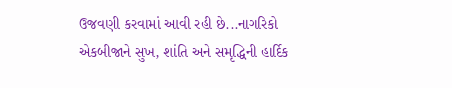ઉજવણી કરવામાં આવી રહી છે...નાગરિકો એકબીજાને સુખ, શાંતિ અને સમૃદ્ધિની હાર્દિક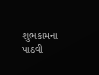શુભકામના પાઠવી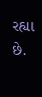રહ્યા છે.